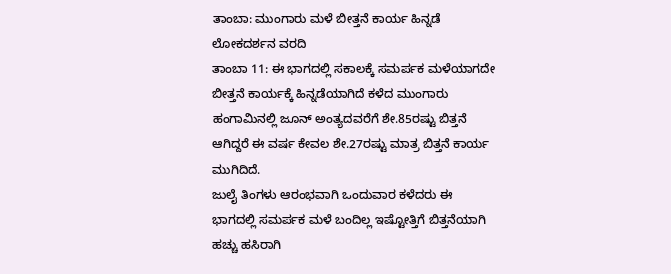ತಾಂಬಾ: ಮುಂಗಾರು ಮಳೆ ಬೀತ್ತನೆ ಕಾರ್ಯ ಹಿನ್ನಡೆ
ಲೋಕದರ್ಶನ ವರದಿ
ತಾಂಬಾ 11: ಈ ಭಾಗದಲ್ಲಿ ಸಕಾಲಕ್ಕೆ ಸಮರ್ಪಕ ಮಳೆಯಾಗದೇ ಬೀತ್ತನೆ ಕಾರ್ಯಕ್ಕೆ ಹಿನ್ನಡೆಯಾಗಿದೆ ಕಳೆದ ಮುಂಗಾರು ಹಂಗಾಮಿನಲ್ಲಿ ಜೂನ್ ಅಂತ್ಯದವರೆಗೆ ಶೇ.85ರಷ್ಟು ಬಿತ್ತನೆ ಆಗಿದ್ದರೆ ಈ ವರ್ಷ ಕೇವಲ ಶೇ.27ರಷ್ಟು ಮಾತ್ರ ಬಿತ್ತನೆ ಕಾರ್ಯ ಮುಗಿದಿದೆ.
ಜುಲೈ ತಿಂಗಳು ಆರಂಭವಾಗಿ ಒಂದುವಾರ ಕಳೆದರು ಈ ಭಾಗದಲ್ಲಿ ಸಮರ್ಪಕ ಮಳೆ ಬಂದಿಲ್ಲ ಇಷ್ಟೋತ್ತಿಗೆ ಬಿತ್ತನೆಯಾಗಿ ಹಚ್ಚು ಹಸಿರಾಗಿ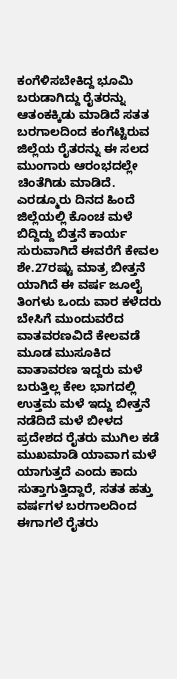ಕಂಗೆಳಿಸಬೇಕಿದ್ದ ಭೂಮಿ ಬರುಡಾಗಿದ್ದು ರೈತರನ್ನು ಆತಂಕಕ್ಕಿಡು ಮಾಡಿದೆ ಸತತ ಬರಗಾಲದಿಂದ ಕಂಗೆಟ್ಟಿರುವ ಜಿಲ್ಲೆಯ ರೈತರನ್ನು ಈ ಸಲದ ಮುಂಗಾರು ಆರಂಭದಲ್ಲೇ ಚಿಂತೆಗಿಡು ಮಾಡಿದೆ. ಎರಡ್ಮೂರು ದಿನದ ಹಿಂದೆ ಜಿಲ್ಲೆಯಲ್ಲಿ ಕೊಂಚ ಮಳೆ ಬಿದ್ದಿದ್ದು ಬಿತ್ತನೆ ಕಾರ್ಯ ಸುರುವಾಗಿದೆ ಈವರೆಗೆ ಕೇವಲ ಶೇ.27ರಷ್ಟು ಮಾತ್ರ ಬೀತ್ತನೆ ಯಾಗಿದೆ ಈ ವರ್ಷ ಜೂಲೈ ತಿಂಗಳು ಒಂದು ವಾರ ಕಳೆದರು ಬೇಸಿಗೆ ಮುಂದುವರೆದ ವಾತವರಣವಿದೆ ಕೇಲವಡೆ ಮೂಡ ಮುಸೂಕಿದ ವಾತಾವರಣ ಇದ್ದರು ಮಳೆ ಬರುತ್ತಿಲ್ಲ ಕೇಲ ಭಾಗದಲ್ಲಿ ಉತ್ತಮ ಮಳೆ ಇದ್ದು ಬೀತ್ತನೆ ನಡೆದಿದೆ ಮಳೆ ಬೀಳದ ಪ್ರದೇಶದ ರೈತರು ಮುಗಿಲ ಕಡೆ ಮುಖಮಾಡಿ ಯಾವಾಗ ಮಳೆ ಯಾಗುತ್ತದೆ ಎಂದು ಕಾದು ಸುತ್ತಾಗುತ್ತಿದ್ದಾರೆ, ಸತತ ಹತ್ತು ವರ್ಷಗಳ ಬರಗಾಲದಿಂದ ಈಗಾಗಲೆ ರೈತರು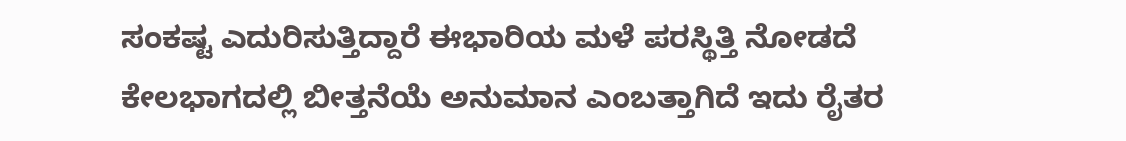ಸಂಕಷ್ಟ ಎದುರಿಸುತ್ತಿದ್ದಾರೆ ಈಭಾರಿಯ ಮಳೆ ಪರಸ್ಥಿತ್ತಿ ನೋಡದೆ ಕೇಲಭಾಗದಲ್ಲಿ ಬೀತ್ತನೆಯೆ ಅನುಮಾನ ಎಂಬತ್ತಾಗಿದೆ ಇದು ರೈತರ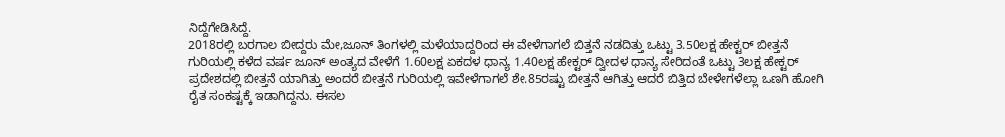ನಿದ್ದೆಗೇಡಿಸಿದ್ದೆ.
2018ರಲ್ಲಿ ಬರಗಾಲ ಬೀದ್ದರು ಮೇ,ಜೂನ್ ತಿಂಗಳಲ್ಲಿ ಮಳೆಯಾದ್ದರಿಂದ ಈ ವೇಳೆಗಾಗಲೆ ಬಿತ್ತನೆ ನಡದಿತ್ತು ಒಟ್ಟು 3.50ಲಕ್ಷ ಹೇಕ್ಟರ್ ಬೀತ್ತನೆ ಗುರಿಯಲ್ಲಿ ಕಳೆದ ವರ್ಷ ಜೂನ್ ಅಂತ್ಯದ ವೇಳೆಗೆ 1.60ಲಕ್ಷ ಏಕದಳ ಧಾನ್ಯ 1.40ಲಕ್ಷ ಹೇಕ್ಟರ್ ದ್ವೀದಳ ಧಾನ್ಯ ಸೇರಿದಂತೆ ಒಟ್ಟು 3ಲಕ್ಷ ಹೇಕ್ಟರ್ ಪ್ರದೇಶದಲ್ಲಿ ಬೀತ್ತನೆ ಯಾಗಿತ್ತು ಅಂದರೆ ಬೀತ್ತನೆ ಗುರಿಯಲ್ಲಿ ಇವೇಳೆಗಾಗಲೆ ಶೇ.85ರಷ್ಟು ಬೀತ್ತನೆ ಆಗಿತ್ತು ಆದರೆ ಬಿತ್ತಿದ ಬೇಳೇಗಳೆಲ್ಲಾ ಒಣಗಿ ಹೋಗಿ ರೈತ ಸಂಕಷ್ಟಕ್ಕೆ ಇಡಾಗಿದ್ದನು. ಈಸಲ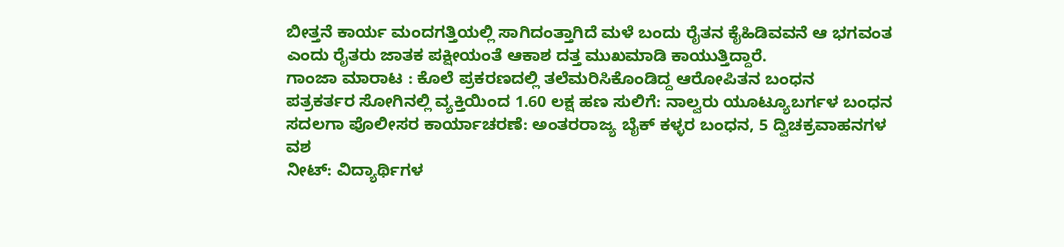ಬೀತ್ತನೆ ಕಾರ್ಯ ಮಂದಗತ್ತಿಯಲ್ಲಿ ಸಾಗಿದಂತ್ತಾಗಿದೆ ಮಳೆ ಬಂದು ರೈತನ ಕೈಹಿಡಿವವನೆ ಆ ಭಗವಂತ ಎಂದು ರೈತರು ಜಾತಕ ಪಕ್ಷೀಯಂತೆ ಆಕಾಶ ದತ್ತ ಮುಖಮಾಡಿ ಕಾಯುತ್ತಿದ್ದಾರೆ.
ಗಾಂಜಾ ಮಾರಾಟ : ಕೊಲೆ ಪ್ರಕರಣದಲ್ಲಿ ತಲೆಮರಿಸಿಕೊಂಡಿದ್ದ ಆರೋಪಿತನ ಬಂಧನ
ಪತ್ರಕರ್ತರ ಸೋಗಿನಲ್ಲಿ ವ್ಯಕ್ತಿಯಿಂದ 1.60 ಲಕ್ಷ ಹಣ ಸುಲಿಗೆ: ನಾಲ್ವರು ಯೂಟ್ಯೂಬರ್ಗಳ ಬಂಧನ
ಸದಲಗಾ ಪೊಲೀಸರ ಕಾರ್ಯಾಚರಣೆ: ಅಂತರರಾಜ್ಯ ಬೈಕ್ ಕಳ್ಳರ ಬಂಧನ, 5 ದ್ವಿಚಕ್ರವಾಹನಗಳ ವಶ
ನೀಟ್: ವಿದ್ಯಾರ್ಥಿಗಳ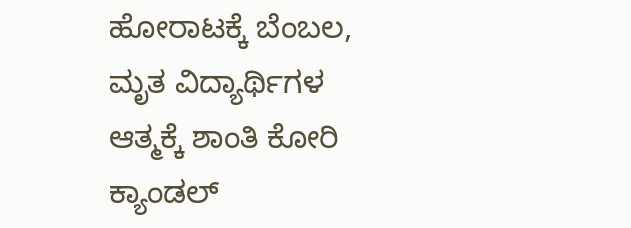ಹೋರಾಟಕ್ಕೆ ಬೆಂಬಲ, ಮೃತ ವಿದ್ಯಾರ್ಥಿಗಳ ಆತ್ಮಕ್ಕೆ ಶಾಂತಿ ಕೋರಿ ಕ್ಯಾಂಡಲ್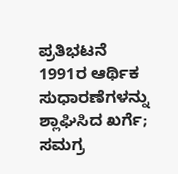ಪ್ರತಿಭಟನೆ
1991ರ ಆರ್ಥಿಕ ಸುಧಾರಣೆಗಳನ್ನು ಶ್ಲಾಘಿಸಿದ ಖರ್ಗೆ; ಸಮಗ್ರ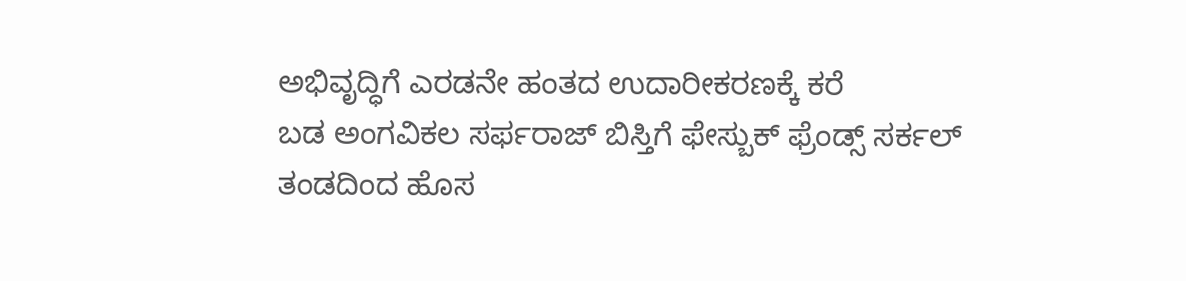ಅಭಿವೃದ್ಧಿಗೆ ಎರಡನೇ ಹಂತದ ಉದಾರೀಕರಣಕ್ಕೆ ಕರೆ
ಬಡ ಅಂಗವಿಕಲ ಸರ್ಫರಾಜ್ ಬಿಸ್ತಿಗೆ ಫೇಸ್ಬುಕ್ ಫ್ರೆಂಡ್ಸ್ ಸರ್ಕಲ್ ತಂಡದಿಂದ ಹೊಸ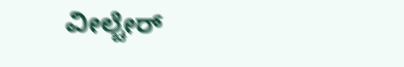ವೀಲ್ಚೇರ್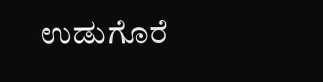ಉಡುಗೊರೆ